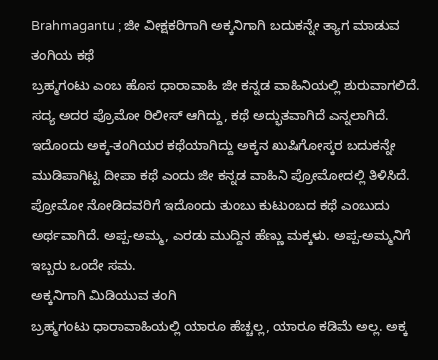Brahmagantu ; ಜೀ ವೀಕ್ಷಕರಿಗಾಗಿ ಅಕ್ಕನಿಗಾಗಿ ಬದುಕನ್ನೇ ತ್ಯಾಗ ಮಾಡುವ ತಂಗಿಯ ಕಥೆ
ಬ್ರಹ್ಮಗಂಟು ಎಂಬ ಹೊಸ ಧಾರಾವಾಹಿ ಜೀ ಕನ್ನಡ ವಾಹಿನಿಯಲ್ಲಿ ಶುರುವಾಗಲಿದೆ. ಸದ್ಯ ಅದರ ಪ್ರೊಮೋ ರಿಲೀಸ್ ಆಗಿದ್ದು, ಕಥೆ ಅದ್ಭುತವಾಗಿದೆ ಎನ್ನಲಾಗಿದೆ. ಇದೊಂದು ಅಕ್ಕ-ತಂಗಿಯರ ಕಥೆಯಾಗಿದ್ದು ಅಕ್ಕನ ಖುಷಿಗೋಸ್ಕರ ಬದುಕನ್ನೇ ಮುಡಿಪಾಗಿಟ್ಟ ದೀಪಾ ಕಥೆ ಎಂದು ಜೀ ಕನ್ನಡ ವಾಹಿನಿ ಪ್ರೋಮೋದಲ್ಲಿ ತಿಳಿಸಿದೆ. ಪ್ರೋಮೋ ನೋಡಿದವರಿಗೆ ಇದೊಂದು ತುಂಬು ಕುಟುಂಬದ ಕಥೆ ಎಂಬುದು ಅರ್ಥವಾಗಿದೆ. ಅಪ್ಪ-ಅಮ್ಮ, ಎರಡು ಮುದ್ದಿನ ಹೆಣ್ಣು ಮಕ್ಕಳು. ಅಪ್ಪ-ಅಮ್ಮನಿಗೆ ಇಬ್ಬರು ಒಂದೇ ಸಮ.
ಅಕ್ಕನಿಗಾಗಿ ಮಿಡಿಯುವ ತಂಗಿ
ಬ್ರಹ್ಮಗಂಟು ಧಾರಾವಾಹಿಯಲ್ಲಿ ಯಾರೂ ಹೆಚ್ಚಲ್ಲ, ಯಾರೂ ಕಡಿಮೆ ಅಲ್ಲ. ಅಕ್ಕ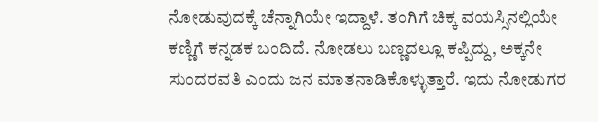ನೋಡುವುದಕ್ಕೆ ಚೆನ್ನಾಗಿಯೇ ಇದ್ದಾಳೆ. ತಂಗಿಗೆ ಚಿಕ್ಕ ವಯಸ್ಸಿನಲ್ಲಿಯೇ ಕಣ್ಣಿಗೆ ಕನ್ನಡಕ ಬಂದಿದೆ. ನೋಡಲು ಬಣ್ಣದಲ್ಲೂ ಕಪ್ಪಿದ್ದು, ಅಕ್ಕನೇ ಸುಂದರವತಿ ಎಂದು ಜನ ಮಾತನಾಡಿಕೊಳ್ಳುತ್ತಾರೆ. ಇದು ನೋಡುಗರ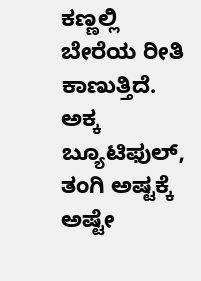ಕಣ್ಣಲ್ಲಿ ಬೇರೆಯ ರೀತಿ ಕಾಣುತ್ತಿದೆ. ಅಕ್ಕ ಬ್ಯೂಟಿಫುಲ್, ತಂಗಿ ಅಷ್ಟಕ್ಕೆ ಅಷ್ಟೇ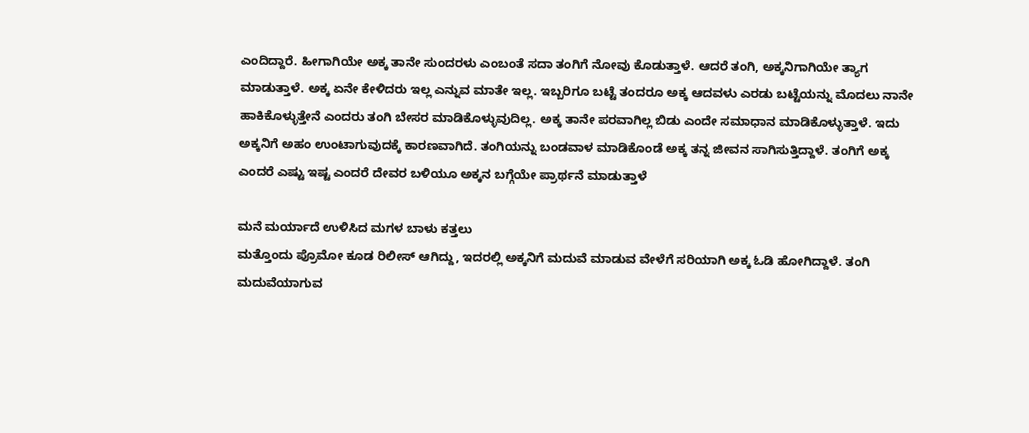ಎಂದಿದ್ದಾರೆ. ಹೀಗಾಗಿಯೇ ಅಕ್ಕ ತಾನೇ ಸುಂದರಳು ಎಂಬಂತೆ ಸದಾ ತಂಗಿಗೆ ನೋವು ಕೊಡುತ್ತಾಳೆ. ಆದರೆ ತಂಗಿ, ಅಕ್ಕನಿಗಾಗಿಯೇ ತ್ಯಾಗ ಮಾಡುತ್ತಾಳೆ. ಅಕ್ಕ ಏನೇ ಕೇಳಿದರು ಇಲ್ಲ ಎನ್ನುವ ಮಾತೇ ಇಲ್ಲ. ಇಬ್ಬರಿಗೂ ಬಟ್ಟೆ ತಂದರೂ ಅಕ್ಕ ಆದವಳು ಎರಡು ಬಟ್ಟೆಯನ್ನು ಮೊದಲು ನಾನೇ ಹಾಕಿಕೊಳ್ಳುತ್ತೇನೆ ಎಂದರು ತಂಗಿ ಬೇಸರ ಮಾಡಿಕೊಳ್ಳುವುದಿಲ್ಲ. ಅಕ್ಕ ತಾನೇ ಪರವಾಗಿಲ್ಲ ಬಿಡು ಎಂದೇ ಸಮಾಧಾನ ಮಾಡಿಕೊಳ್ಳುತ್ತಾಳೆ. ಇದು ಅಕ್ಕನಿಗೆ ಅಹಂ ಉಂಟಾಗುವುದಕ್ಕೆ ಕಾರಣವಾಗಿದೆ. ತಂಗಿಯನ್ನು ಬಂಡವಾಳ ಮಾಡಿಕೊಂಡೆ ಅಕ್ಕ ತನ್ನ ಜೀವನ ಸಾಗಿಸುತ್ತಿದ್ದಾಳೆ. ತಂಗಿಗೆ ಅಕ್ಕ ಎಂದರೆ ಎಷ್ಟು ಇಷ್ಟ ಎಂದರೆ ದೇವರ ಬಳಿಯೂ ಅಕ್ಕನ ಬಗ್ಗೆಯೇ ಪ್ರಾರ್ಥನೆ ಮಾಡುತ್ತಾಳೆ

ಮನೆ ಮರ್ಯಾದೆ ಉಳಿಸಿದ ಮಗಳ ಬಾಳು ಕತ್ತಲು
ಮತ್ತೊಂದು ಪ್ರೊಮೋ ಕೂಡ ರಿಲೀಸ್ ಆಗಿದ್ದು, ಇದರಲ್ಲಿ ಅಕ್ಕನಿಗೆ ಮದುವೆ ಮಾಡುವ ವೇಳೆಗೆ ಸರಿಯಾಗಿ ಅಕ್ಕ ಓಡಿ ಹೋಗಿದ್ದಾಳೆ. ತಂಗಿ ಮದುವೆಯಾಗುವ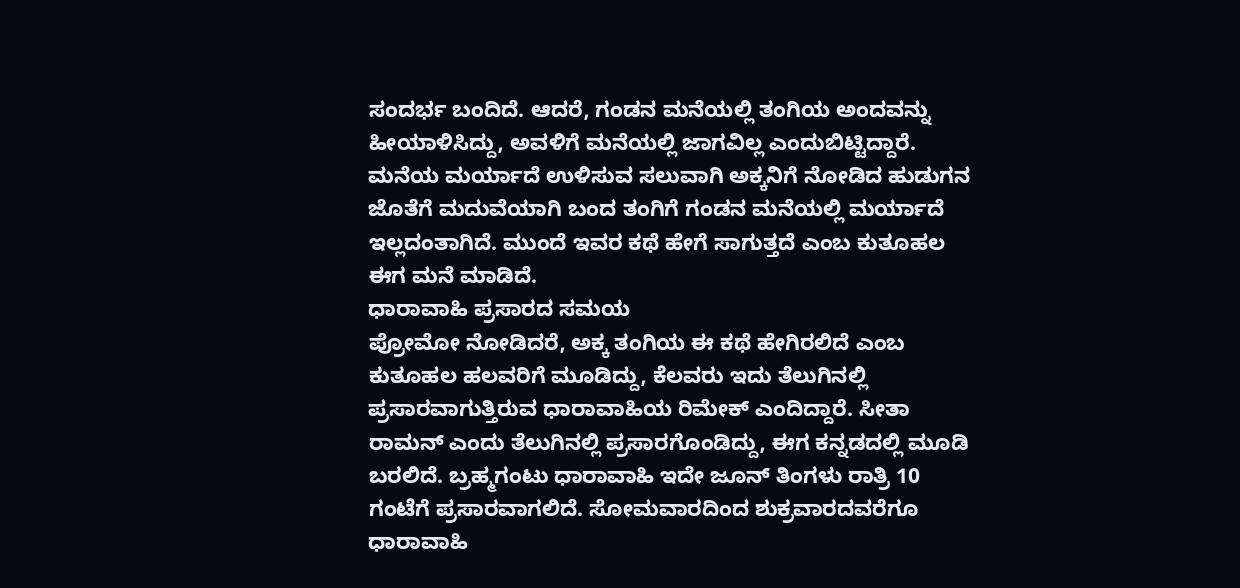ಸಂದರ್ಭ ಬಂದಿದೆ. ಆದರೆ, ಗಂಡನ ಮನೆಯಲ್ಲಿ ತಂಗಿಯ ಅಂದವನ್ನು ಹೀಯಾಳಿಸಿದ್ದು, ಅವಳಿಗೆ ಮನೆಯಲ್ಲಿ ಜಾಗವಿಲ್ಲ ಎಂದುಬಿಟ್ಟಿದ್ದಾರೆ. ಮನೆಯ ಮರ್ಯಾದೆ ಉಳಿಸುವ ಸಲುವಾಗಿ ಅಕ್ಕನಿಗೆ ನೋಡಿದ ಹುಡುಗನ ಜೊತೆಗೆ ಮದುವೆಯಾಗಿ ಬಂದ ತಂಗಿಗೆ ಗಂಡನ ಮನೆಯಲ್ಲಿ ಮರ್ಯಾದೆ ಇಲ್ಲದಂತಾಗಿದೆ. ಮುಂದೆ ಇವರ ಕಥೆ ಹೇಗೆ ಸಾಗುತ್ತದೆ ಎಂಬ ಕುತೂಹಲ ಈಗ ಮನೆ ಮಾಡಿದೆ.
ಧಾರಾವಾಹಿ ಪ್ರಸಾರದ ಸಮಯ
ಪ್ರೋಮೋ ನೋಡಿದರೆ, ಅಕ್ಕ ತಂಗಿಯ ಈ ಕಥೆ ಹೇಗಿರಲಿದೆ ಎಂಬ ಕುತೂಹಲ ಹಲವರಿಗೆ ಮೂಡಿದ್ದು, ಕೆಲವರು ಇದು ತೆಲುಗಿನಲ್ಲಿ ಪ್ರಸಾರವಾಗುತ್ತಿರುವ ಧಾರಾವಾಹಿಯ ರಿಮೇಕ್ ಎಂದಿದ್ದಾರೆ. ಸೀತಾ ರಾಮನ್ ಎಂದು ತೆಲುಗಿನಲ್ಲಿ ಪ್ರಸಾರಗೊಂಡಿದ್ದು, ಈಗ ಕನ್ನಡದಲ್ಲಿ ಮೂಡಿ ಬರಲಿದೆ. ಬ್ರಹ್ಮಗಂಟು ಧಾರಾವಾಹಿ ಇದೇ ಜೂನ್ ತಿಂಗಳು ರಾತ್ರಿ 10 ಗಂಟೆಗೆ ಪ್ರಸಾರವಾಗಲಿದೆ. ಸೋಮವಾರದಿಂದ ಶುಕ್ರವಾರದವರೆಗೂ ಧಾರಾವಾಹಿ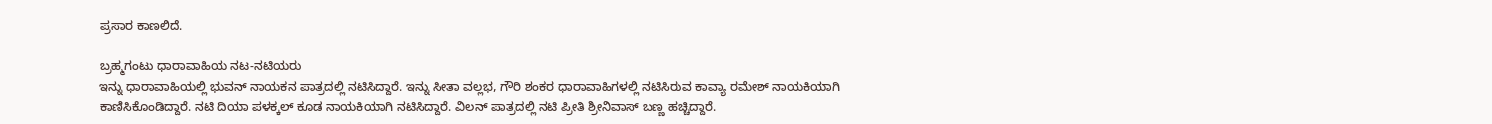ಪ್ರಸಾರ ಕಾಣಲಿದೆ.

ಬ್ರಹ್ಮಗಂಟು ಧಾರಾವಾಹಿಯ ನಟ-ನಟಿಯರು
ಇನ್ನು ಧಾರಾವಾಹಿಯಲ್ಲಿ ಭುವನ್ ನಾಯಕನ ಪಾತ್ರದಲ್ಲಿ ನಟಿಸಿದ್ದಾರೆ. ಇನ್ನು ಸೀತಾ ವಲ್ಲಭ, ಗೌರಿ ಶಂಕರ ಧಾರಾವಾಹಿಗಳಲ್ಲಿ ನಟಿಸಿರುವ ಕಾವ್ಯಾ ರಮೇಶ್ ನಾಯಕಿಯಾಗಿ ಕಾಣಿಸಿಕೊಂಡಿದ್ದಾರೆ. ನಟಿ ದಿಯಾ ಪಳಕ್ಕಲ್ ಕೂಡ ನಾಯಕಿಯಾಗಿ ನಟಿಸಿದ್ದಾರೆ. ವಿಲನ್ ಪಾತ್ರದಲ್ಲಿ ನಟಿ ಪ್ರೀತಿ ಶ್ರೀನಿವಾಸ್ ಬಣ್ಣ ಹಚ್ಚಿದ್ದಾರೆ.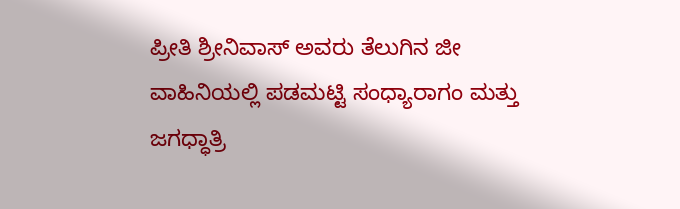ಪ್ರೀತಿ ಶ್ರೀನಿವಾಸ್ ಅವರು ತೆಲುಗಿನ ಜೀ ವಾಹಿನಿಯಲ್ಲಿ ಪಡಮಟ್ಟಿ ಸಂಧ್ಯಾರಾಗಂ ಮತ್ತು ಜಗಧ್ಧಾತ್ರಿ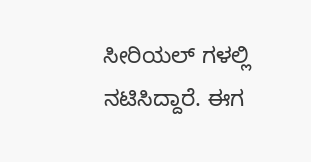ಸೀರಿಯಲ್ ಗಳಲ್ಲಿ ನಟಿಸಿದ್ದಾರೆ. ಈಗ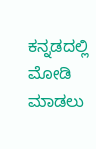ಕನ್ನಡದಲ್ಲಿ ಮೋಡಿ ಮಾಡಲು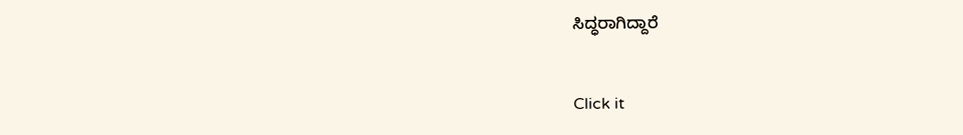ಸಿದ್ಧರಾಗಿದ್ದಾರೆ


Click it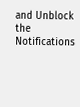and Unblock the Notifications